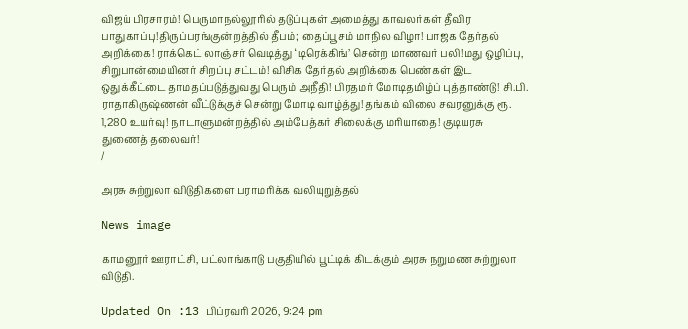விஜய் பிரசாரம்! பெருமாநல்லூரில் தடுப்புகள் அமைத்து காவலர்கள் தீவிர பாதுகாப்பு!திருப்பரங்குன்றத்தில் தீபம்; தைப்பூசம் மாநில விழா! பாஜக தேர்தல் அறிக்கை! ராக்கெட் லாஞ்சர் வெடித்து ‘டிரெக்கிங்’ சென்ற மாணவர் பலி!மது ஒழிப்பு, சிறுபான்மையினர் சிறப்பு சட்டம்! விசிக தேர்தல் அறிக்கை பெண்கள் இட ஒதுக்கீட்டை தாமதப்படுத்துவது பெரும் அநீதி! பிரதமர் மோடிதமிழ்ப் புத்தாண்டு! சி.பி. ராதாகிருஷ்ணன் வீட்டுக்குச் சென்று மோடி வாழ்த்து! தங்கம் விலை சவரனுக்கு ரூ. 1,280 உயர்வு! நாடாளுமன்றத்தில் அம்பேத்கர் சிலைக்கு மரியாதை! குடியரசு துணைத் தலைவர்!
/

அரசு சுற்றுலா விடுதிகளை பராமரிக்க வலியுறுத்தல்

News image

காமனூர் ஊராட்சி, பட்லாங்காடு பகுதியில் பூட்டிக் கிடக்கும் அரசு நறுமண சுற்றுலா விடுதி.

Updated On :13 பிப்ரவரி 2026, 9:24 pm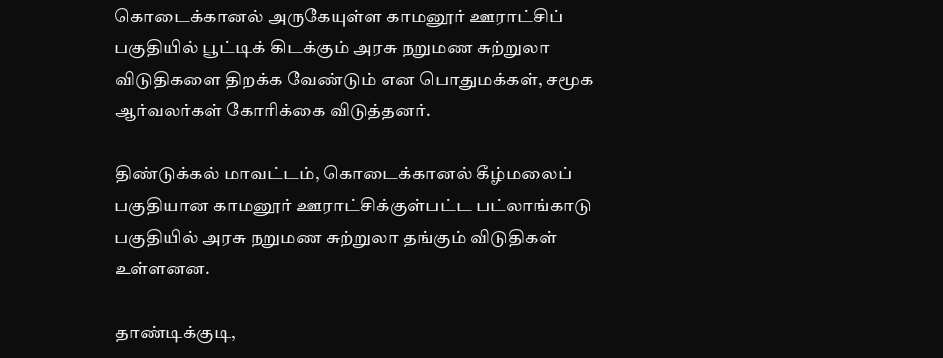கொடைக்கானல் அருகேயுள்ள காமனூர் ஊராட்சிப் பகுதியில் பூட்டிக் கிடக்கும் அரசு நறுமண சுற்றுலா விடுதிகளை திறக்க வேண்டும் என பொதுமக்கள், சமூக ஆர்வலர்கள் கோரிக்கை விடுத்தனர்.

திண்டுக்கல் மாவட்டம், கொடைக்கானல் கீழ்மலைப் பகுதியான காமனூர் ஊராட்சிக்குள்பட்ட பட்லாங்காடு பகுதியில் அரசு நறுமண சுற்றுலா தங்கும் விடுதிகள் உள்ளனன.

தாண்டிக்குடி,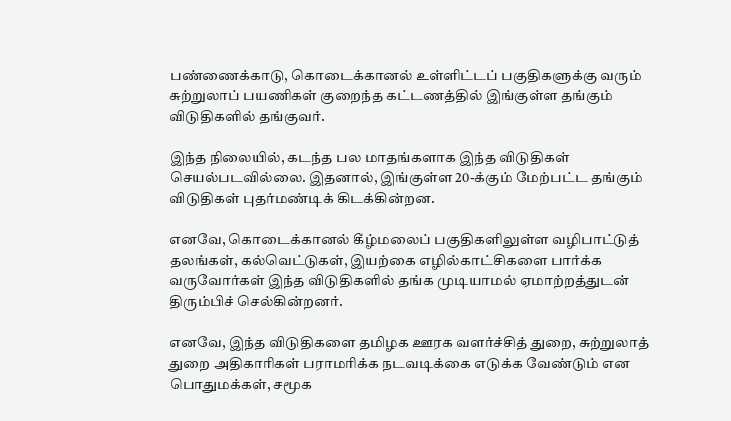பண்ணைக்காடு, கொடைக்கானல் உள்ளிட்டப் பகுதிகளுக்கு வரும் சுற்றுலாப் பயணிகள் குறைந்த கட்டணத்தில் இங்குள்ள தங்கும் விடுதிகளில் தங்குவர்.

இந்த நிலையில், கடந்த பல மாதங்களாக இந்த விடுதிகள் செயல்படவில்லை. இதனால், இங்குள்ள 20-க்கும் மேற்பட்ட தங்கும் விடுதிகள் புதர்மண்டிக் கிடக்கின்றன.

எனவே, கொடைக்கானல் கீழ்மலைப் பகுதிகளிலுள்ள வழிபாட்டுத் தலங்கள், கல்வெட்டுகள், இயற்கை எழில்காட்சிகளை பார்க்க வருவோர்கள் இந்த விடுதிகளில் தங்க முடியாமல் ஏமாற்றத்துடன் திரும்பிச் செல்கின்றனர்.

எனவே, இந்த விடுதிகளை தமிழக ஊரக வளர்ச்சித் துறை, சுற்றுலாத் துறை அதிகாரிகள் பராமரிக்க நடவடிக்கை எடுக்க வேண்டும் என பொதுமக்கள், சமூக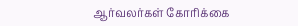ஆர்வலர்கள் கோரிக்கை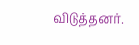விடுத்தனர்.